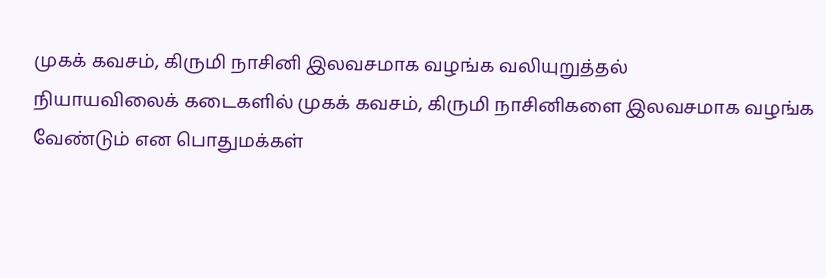முகக் கவசம், கிருமி நாசினி இலவசமாக வழங்க வலியுறுத்தல்
நியாயவிலைக் கடைகளில் முகக் கவசம், கிருமி நாசினிகளை இலவசமாக வழங்க வேண்டும் என பொதுமக்கள்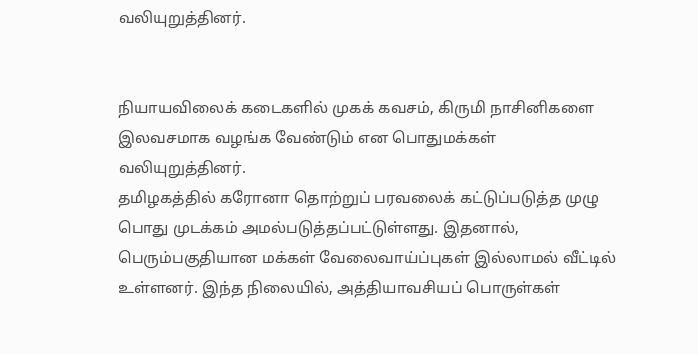வலியுறுத்தினர்.


நியாயவிலைக் கடைகளில் முகக் கவசம், கிருமி நாசினிகளை இலவசமாக வழங்க வேண்டும் என பொதுமக்கள் வலியுறுத்தினர்.
தமிழகத்தில் கரோனா தொற்றுப் பரவலைக் கட்டுப்படுத்த முழு பொது முடக்கம் அமல்படுத்தப்பட்டுள்ளது. இதனால், பெரும்பகுதியான மக்கள் வேலைவாய்ப்புகள் இல்லாமல் வீட்டில் உள்ளனர். இந்த நிலையில், அத்தியாவசியப் பொருள்கள்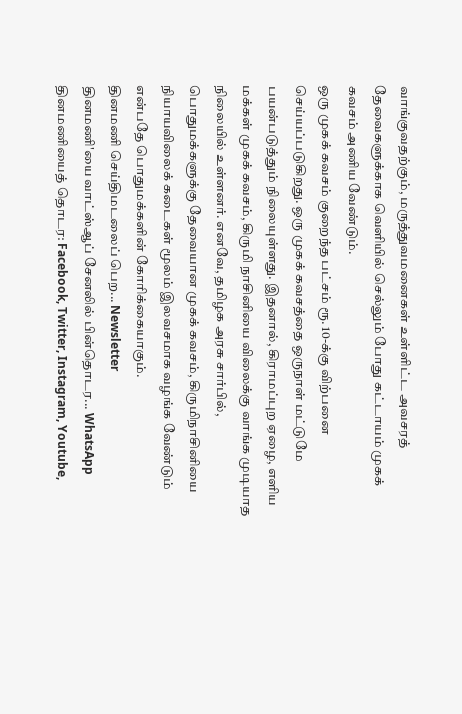வாங்குவதற்கும், மருத்துவமனைகள் உள்ளிட்ட அவசரத் தேவைகளுக்காக வெளியில் செல்லும் போது கட்டாயம் முகக் கவசம் அணிய வேண்டும்.
ஒரு முகக் கவசம் குறைந்த பட்சம் ரூ. 10-க்கு விற்பனை செய்யப்படுகிறது. ஒரு முகக் கவசத்தை ஒருநாள் மட்டுமே பயன்படுத்தும் நிலையுள்ளது. இதனால், கிராமப்புற ஏழை, எளிய மக்கள் முகக் கவசம், கிருமி நாசினியை விலைக்கு வாங்க முடியாத நிலையில் உள்ளனர். எனவே, தமிழக அரசு சார்பில், பொதுமக்களுக்கு தேவையான முகக் கவசம், கிருமிநாசினியை நியாயவிலைக் கடைகள் மூலம் இலவசமாக வழங்க வேண்டும் என்பதே பொதுமக்களின் கோரிக்கையாகும்.
தினமணி செய்திமடலைப் பெற... Newsletter
தினமணி'யை வாட்ஸ்ஆப் சேனலில் பின்தொடர... WhatsApp
தினமணியைத் தொடர: Facebook, Twitter, Instagram, Youtube,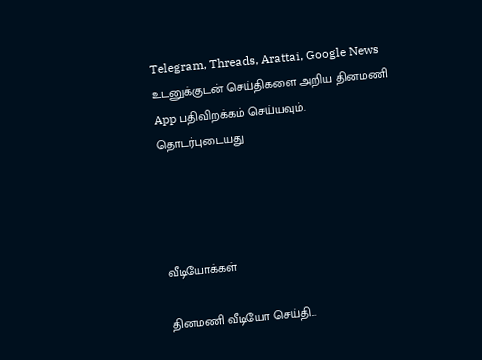Telegram, Threads, Arattai, Google News
உடனுக்குடன் செய்திகளை அறிய தினமணி App பதிவிறக்கம் செய்யவும்.
தொடர்புடையது




வீடியோக்கள்

தினமணி வீடியோ செய்தி...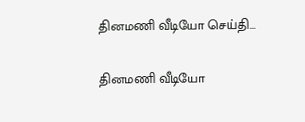தினமணி வீடியோ செய்தி...

தினமணி வீடியோ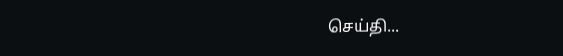செய்தி...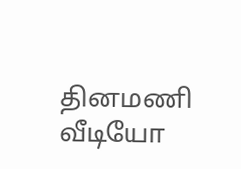தினமணி வீடியோ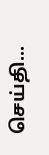செய்தி...